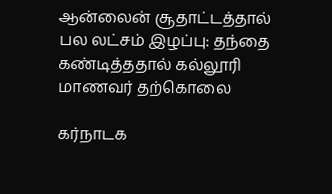ஆன்லைன் சூதாட்டத்தால் பல லட்சம் இழப்பு: தந்தை கண்டித்ததால் கல்லூரி மாணவர் தற்கொலை

கர்நாடக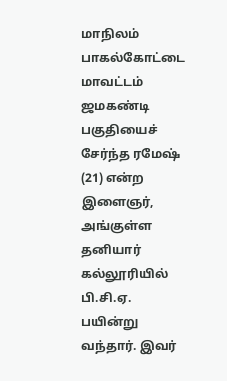மாநிலம் பாகல்கோட்டை மாவட்டம் ஜமகண்டி பகுதியைச் சேர்ந்த ரமேஷ் (21) என்ற இளைஞர், அங்குள்ள தனியார் கல்லூரியில் பி.சி.ஏ. பயின்று வந்தார். இவர்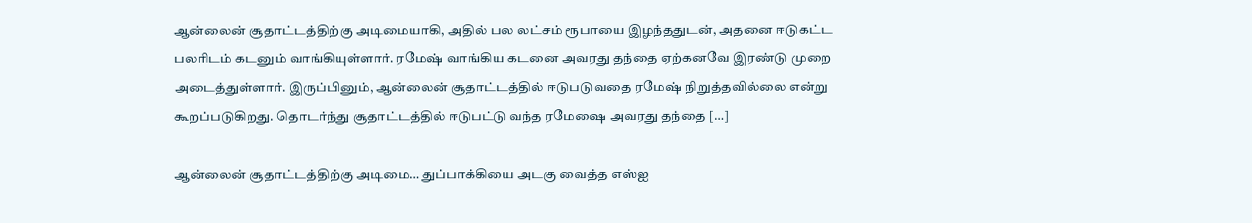ஆன்லைன் சூதாட்டத்திற்கு அடிமையாகி, அதில் பல லட்சம் ரூபாயை இழந்ததுடன், அதனை ஈடுகட்ட பலரிடம் கடனும் வாங்கியுள்ளார். ரமேஷ் வாங்கிய கடனை அவரது தந்தை ஏற்கனவே இரண்டு முறை அடைத்துள்ளார். இருப்பினும், ஆன்லைன் சூதாட்டத்தில் ஈடுபடுவதை ரமேஷ் நிறுத்தவில்லை என்று கூறப்படுகிறது. தொடர்ந்து சூதாட்டத்தில் ஈடுபட்டு வந்த ரமேஷை அவரது தந்தை […]

ஆன்லைன் சூதாட்டத்திற்கு அடிமை… துப்பாக்கியை அடகு வைத்த எஸ்ஐ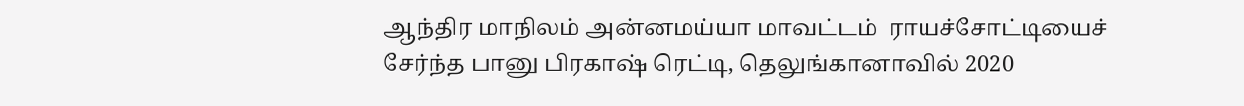ஆந்திர மாநிலம் அன்னமய்யா மாவட்டம்  ராயச்சோட்டியைச் சேர்ந்த பானு பிரகாஷ் ரெட்டி, தெலுங்கானாவில் 2020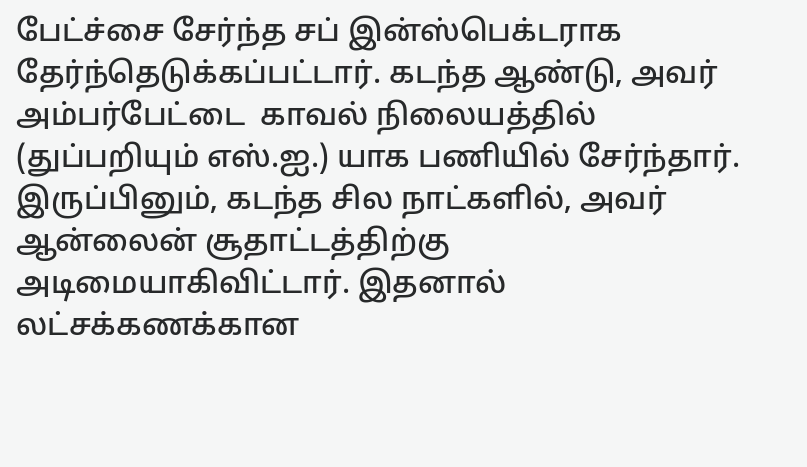பேட்ச்சை சேர்ந்த சப் இன்ஸ்பெக்டராக  தேர்ந்தெடுக்கப்பட்டார். கடந்த ஆண்டு, அவர் அம்பர்பேட்டை  காவல் நிலையத்தில்  (துப்பறியும் எஸ்.ஐ.) யாக பணியில் சேர்ந்தார்.  இருப்பினும், கடந்த சில நாட்களில், அவர் ஆன்லைன் சூதாட்டத்திற்கு அடிமையாகிவிட்டார். இதனால் லட்சக்கணக்கான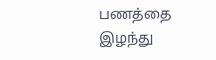பணத்தை இழந்து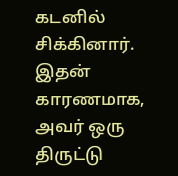கடனில் சிக்கினார். இதன் காரணமாக, அவர் ஒரு திருட்டு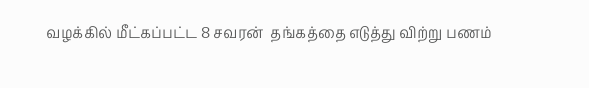வழக்கில் மீட்கப்பட்ட 8 சவரன்  தங்கத்தை எடுத்து விற்று பணம்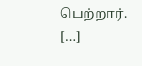பெற்றார். […]